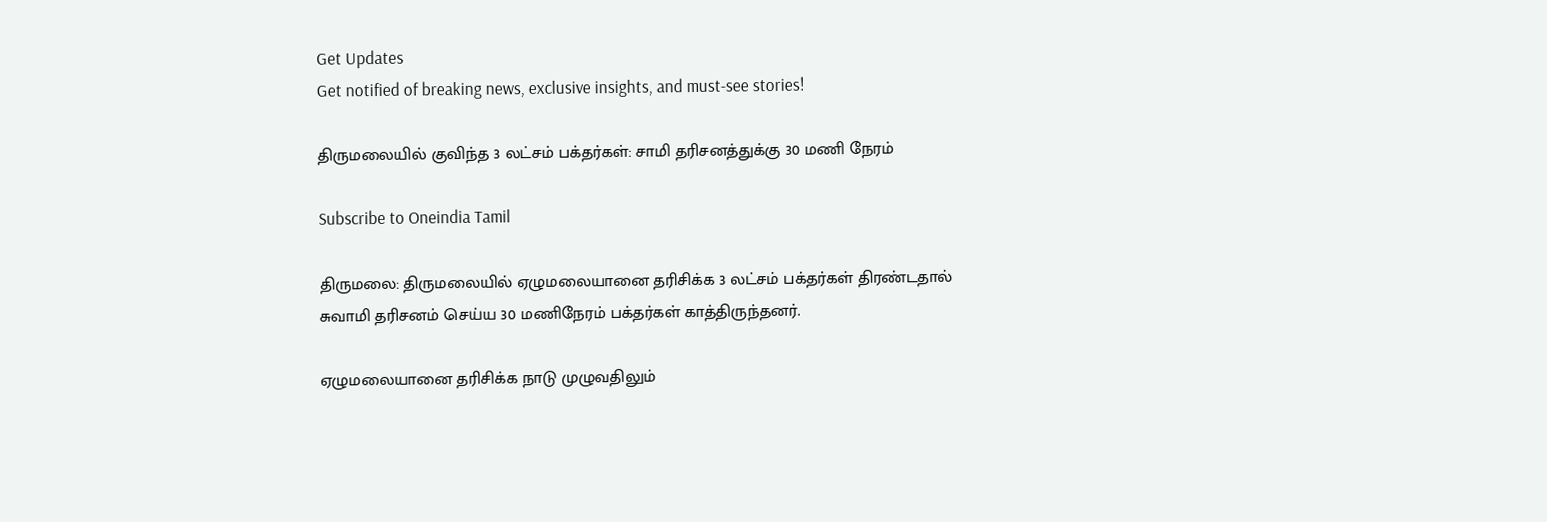Get Updates
Get notified of breaking news, exclusive insights, and must-see stories!

திருமலையில் குவிந்த 3 லட்சம் பக்தர்கள்: சாமி தரிசனத்துக்கு 30 மணி நேரம்

Subscribe to Oneindia Tamil

திருமலை: திருமலையில் ஏழுமலையானை தரிசிக்க 3 லட்சம் பக்தர்கள் திரண்டதால் சுவாமி தரிசனம் செய்ய 30 மணிநேரம் பக்தர்கள் காத்திருந்தனர்.

ஏழுமலையானை தரிசிக்க நாடு முழுவதிலும்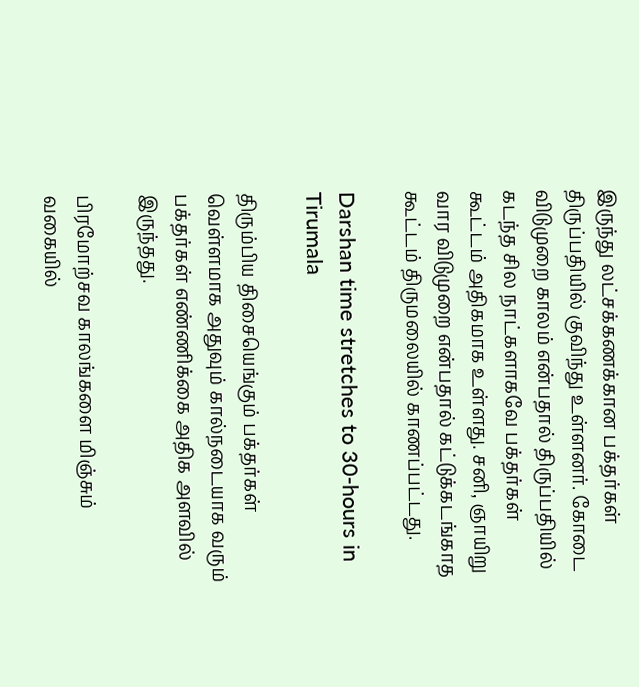இருந்து லட்சக்கணக்கான பக்தர்கள் திருப்பதியில் குவிந்து உள்ளனர். கோடை விடுமுறை காலம் என்பதால் திருப்பதியில் கடந்த சில நாட்களாகவே பக்தர்கள் கூட்டம் அதிகமாக உள்ளது. சனி, ஞாயிறு வார விடுமுறை என்பதால் கட்டுக்கடங்காத கூட்டம் திருமலையில் காணப்பட்டது.

Darshan time stretches to 30-hours in Tirumala

திரும்பிய திசையெங்கும் பக்தர்கள் வெள்ளமாக அதுவும் கால்நடையாக வரும் பக்தர்கள் எண்ணிக்கை அதிக அளவில் இருந்தது.

பிரமோற்சவ காலங்களை மிஞ்சும் வகையில்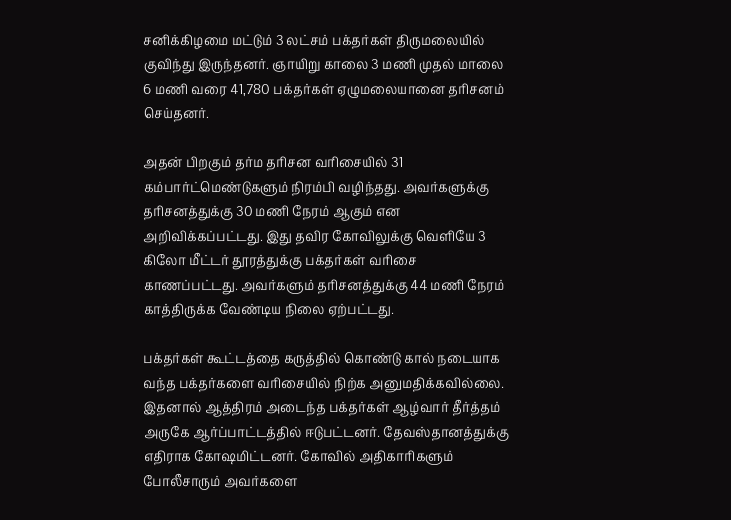சனிக்கிழமை மட்டும் 3 லட்சம் பக்தர்கள் திருமலையில் குவிந்து இருந்தனர். ஞாயிறு காலை 3 மணி முதல் மாலை 6 மணி வரை 41,780 பக்தர்கள் ஏழுமலையானை தரிசனம் செய்தனர்.

அதன் பிறகும் தர்ம தரிசன வரிசையில் 31 கம்பார்ட்மெண்டுகளும் நிரம்பி வழிந்தது. அவர்களுக்கு தரிசனத்துக்கு 30 மணி நேரம் ஆகும் என அறிவிக்கப்பட்டது. இது தவிர கோவிலுக்கு வெளியே 3 கிலோ மீட்டர் தூரத்துக்கு பக்தர்கள் வரிசை காணப்பட்டது. அவர்களும் தரிசனத்துக்கு 44 மணி நேரம் காத்திருக்க வேண்டிய நிலை ஏற்பட்டது.

பக்தர்கள் கூட்டத்தை கருத்தில் கொண்டு கால் நடையாக வந்த பக்தர்களை வரிசையில் நிற்க அனுமதிக்கவில்லை. இதனால் ஆத்திரம் அடைந்த பக்தர்கள் ஆழ்வார் தீர்த்தம் அருகே ஆர்ப்பாட்டத்தில் ஈடுபட்டனர். தேவஸ்தானத்துக்கு எதிராக கோஷமிட்டனர். கோவில் அதிகாரிகளும் போலீசாரும் அவர்களை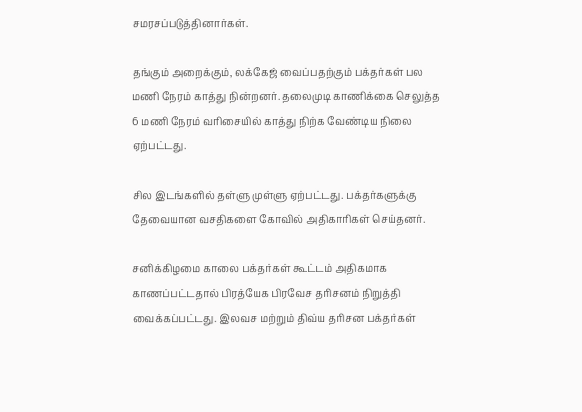சமரசப்படுத்தினார்கள்.

தங்கும் அறைக்கும், லக்கேஜ் வைப்பதற்கும் பக்தர்கள் பல மணி நேரம் காத்து நின்றனர். தலைமுடி காணிக்கை செலுத்த 6 மணி நேரம் வரிசையில் காத்து நிற்க வேண்டிய நிலை ஏற்பட்டது.

சில இடங்களில் தள்ளு முள்ளு ஏற்பட்டது. பக்தர்களுக்கு தேவையான வசதிகளை கோவில் அதிகாரிகள் செய்தனர்.

சனிக்கிழமை காலை பக்தர்கள் கூட்டம் அதிகமாக காணப்பட்டதால் பிரத்யேக பிரவேச தரிசனம் நிறுத்தி வைக்கப்பட்டது. இலவச மற்றும் திவ்ய தரிசன பக்தர்கள்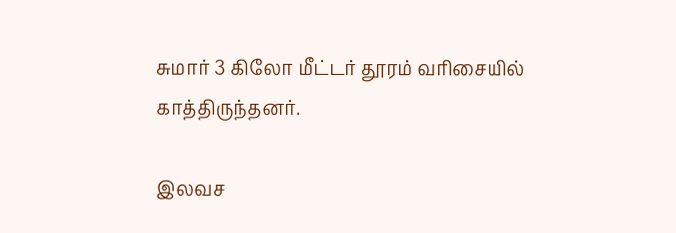சுமார் 3 கிலோ மீட்டர் தூரம் வரிசையில் காத்திருந்தனர்.

இலவச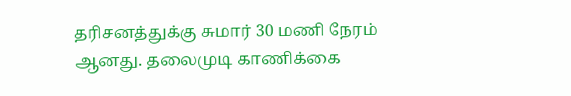தரிசனத்துக்கு சுமார் 30 மணி நேரம் ஆனது. தலைமுடி காணிக்கை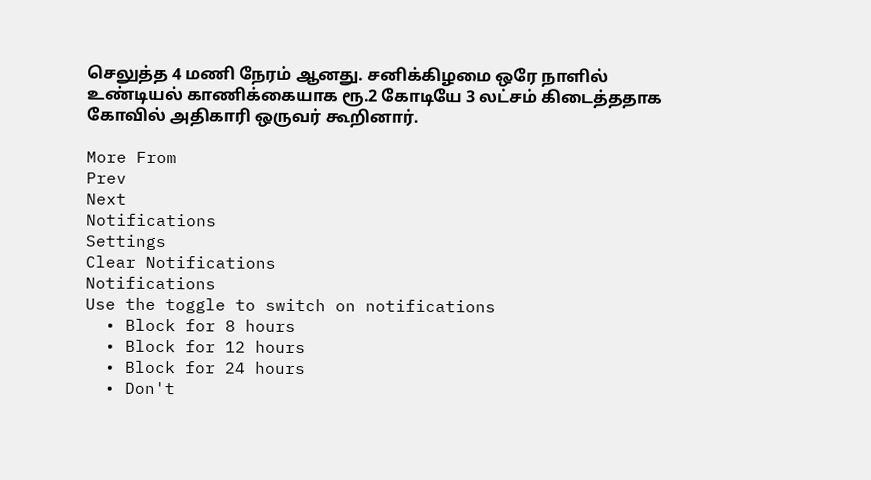செலுத்த 4 மணி நேரம் ஆனது. சனிக்கிழமை ஒரே நாளில் உண்டியல் காணிக்கையாக ரூ.2 கோடியே 3 லட்சம் கிடைத்ததாக கோவில் அதிகாரி ஒருவர் கூறினார்.

More From
Prev
Next
Notifications
Settings
Clear Notifications
Notifications
Use the toggle to switch on notifications
  • Block for 8 hours
  • Block for 12 hours
  • Block for 24 hours
  • Don't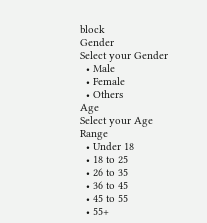block
Gender
Select your Gender
  • Male
  • Female
  • Others
Age
Select your Age Range
  • Under 18
  • 18 to 25
  • 26 to 35
  • 36 to 45
  • 45 to 55
  • 55+